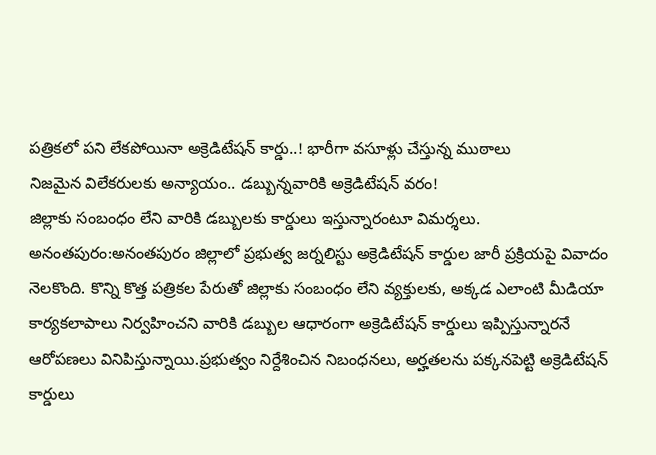పత్రికలో పని లేకపోయినా అక్రెడిటేషన్ కార్డు..! భారీగా వసూళ్లు చేస్తున్న ముఠాలు
నిజమైన విలేకరులకు అన్యాయం.. డబ్బున్నవారికి అక్రెడిటేషన్ వరం!
జిల్లాకు సంబంధం లేని వారికి డబ్బులకు కార్డులు ఇస్తున్నారంటూ విమర్శలు.
అనంతపురం:అనంతపురం జిల్లాలో ప్రభుత్వ జర్నలిస్టు అక్రెడిటేషన్ కార్డుల జారీ ప్రక్రియపై వివాదం నెలకొంది. కొన్ని కొత్త పత్రికల పేరుతో జిల్లాకు సంబంధం లేని వ్యక్తులకు, అక్కడ ఎలాంటి మీడియా కార్యకలాపాలు నిర్వహించని వారికి డబ్బుల ఆధారంగా అక్రెడిటేషన్ కార్డులు ఇప్పిస్తున్నారనే ఆరోపణలు వినిపిస్తున్నాయి.ప్రభుత్వం నిర్దేశించిన నిబంధనలు, అర్హతలను పక్కనపెట్టి అక్రెడిటేషన్ కార్డులు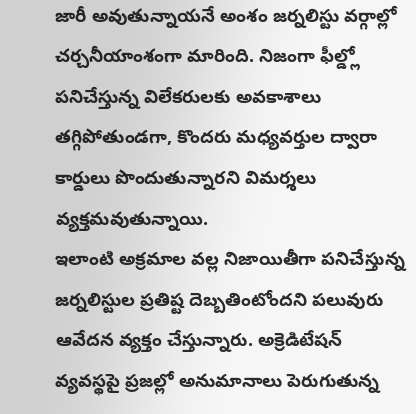జారీ అవుతున్నాయనే అంశం జర్నలిస్టు వర్గాల్లో చర్చనీయాంశంగా మారింది. నిజంగా ఫీల్డ్లో పనిచేస్తున్న విలేకరులకు అవకాశాలు తగ్గిపోతుండగా, కొందరు మధ్యవర్తుల ద్వారా కార్డులు పొందుతున్నారని విమర్శలు వ్యక్తమవుతున్నాయి.
ఇలాంటి అక్రమాల వల్ల నిజాయితీగా పనిచేస్తున్న జర్నలిస్టుల ప్రతిష్ట దెబ్బతింటోందని పలువురు ఆవేదన వ్యక్తం చేస్తున్నారు. అక్రెడిటేషన్ వ్యవస్థపై ప్రజల్లో అనుమానాలు పెరుగుతున్న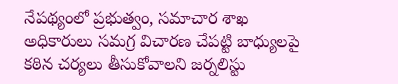నేపథ్యంలో ప్రభుత్వం, సమాచార శాఖ అధికారులు సమగ్ర విచారణ చేపట్టి బాధ్యులపై కఠిన చర్యలు తీసుకోవాలని జర్నలిస్టు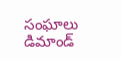సంఘాలు డిమాండ్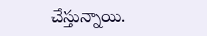చేస్తున్నాయి.